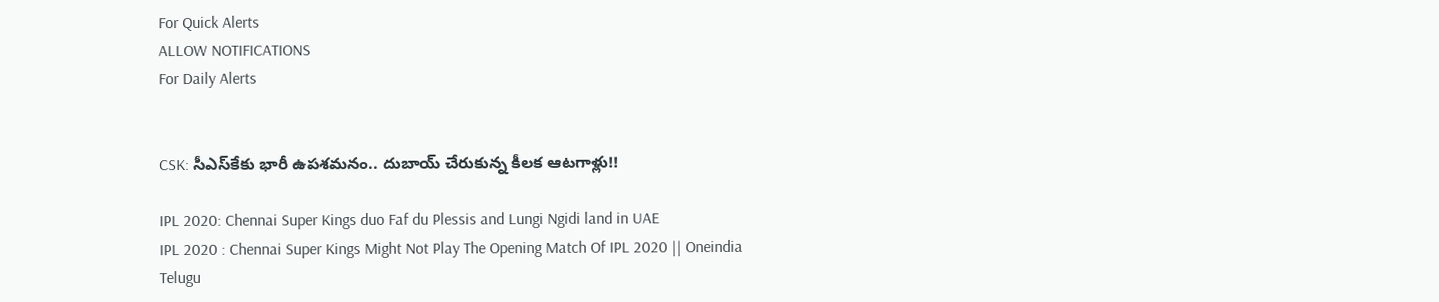For Quick Alerts
ALLOW NOTIFICATIONS
For Daily Alerts


CSK: సీఎస్‌కేకు భారీ ఉపశమనం.. దుబాయ్ చేరుకున్న కీలక ఆటగాళ్లు!!

IPL 2020: Chennai Super Kings duo Faf du Plessis and Lungi Ngidi land in UAE
IPL 2020 : Chennai Super Kings Might Not Play The Opening Match Of IPL 2020 || Oneindia Telugu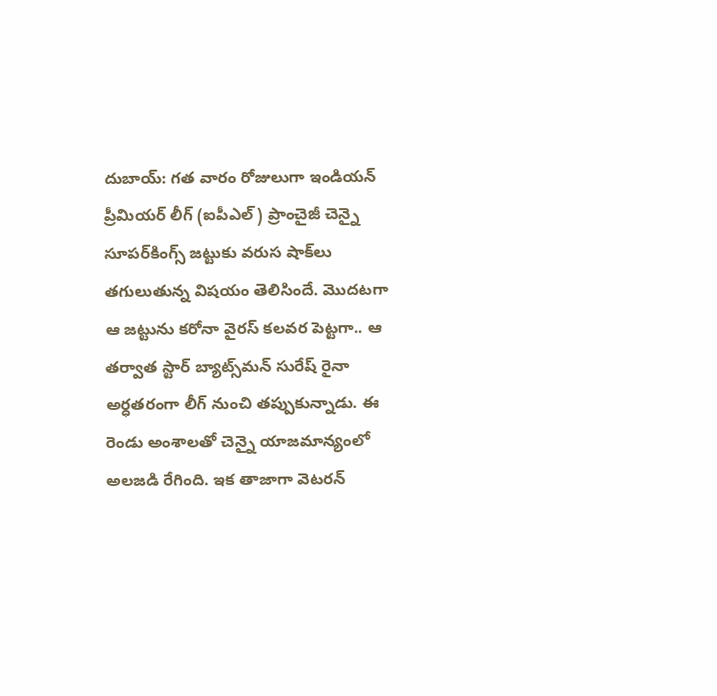దుబాయ్: గత వారం రోజులుగా ఇండియన్ ప్రీమియర్ లీగ్ (ఐపీఎల్) ప్రాంచైజీ చెన్నై సూపర్‌కింగ్స్ జట్టుకు వరుస షాక్‌లు తగులుతున్న విషయం తెలిసిందే. మొదటగా ఆ జట్టును కరోనా వైరస్ కలవర పెట్టగా.. ఆ తర్వాత స్టార్ బ్యాట్స్‌మన్‌ సురేష్ రైనా అర్ధతరంగా లీగ్ నుంచి తప్పుకున్నాడు. ఈ రెండు అంశాలతో చెన్నై యాజమాన్యంలో అలజడి రేగింది. ఇక తాజాగా వెటరన్‌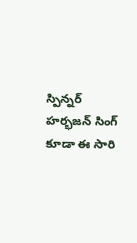స్పిన్నర్‌ హర్భజన్ ‌సింగ్‌ కూడా ఈ సారి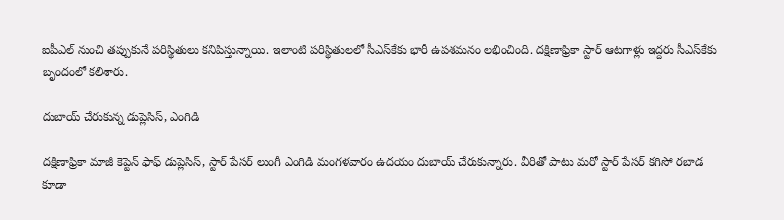ఐపీఎల్‌ నుంచి తప్పుకునే పరిస్థితులు కనిపిస్తున్నాయి. ఇలాంటి పరిస్థితులలో సీఎస్‌కేకు భారీ ఉపశమనం లభించింది. దక్షిణాఫ్రికా స్టార్ ఆటగాళ్లు ఇద్దరు సీఎస్‌కేకు బృందంలో కలిశారు.

దుబాయ్ చేరుకున్న డుప్లెసిస్‌, ఎంగిడి

దక్షిణాఫ్రికా మాజీ కెప్టెన్ ఫాఫ్ డుప్లెసిస్‌, స్టార్ పేసర్ లుంగీ ఎంగిడి మంగళవారం ఉదయం దుబాయ్‌ చేరుకున్నారు. వీరితో పాటు మరో స్టార్ పేసర్ కగిసో రబాడ కూడా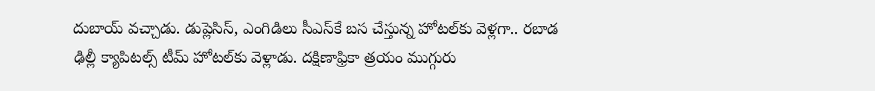దుబాయ్‌ వచ్చాడు. డుప్లెసిస్‌, ఎంగిడిలు సీఎస్‌కే బస చేస్తున్న హోటల్‌కు వెళ్లగా.. రబాడ ఢిల్లీ క్యాపిటల్స్‌ టీమ్‌ హోటల్‌కు వెళ్లాడు. దక్షిణాఫ్రికా త్రయం ముగ్గురు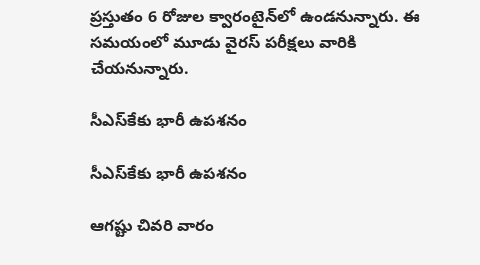ప్రస్తుతం 6 రోజుల క్వారంటైన్‌లో ఉండనున్నారు. ఈ సమయంలో మూడు వైరస్ పరీక్షలు వారికి చేయనున్నారు.

సీఎస్‌కేకు భారీ ఉపశనం

సీఎస్‌కేకు భారీ ఉపశనం

ఆగష్టు చివరి వారం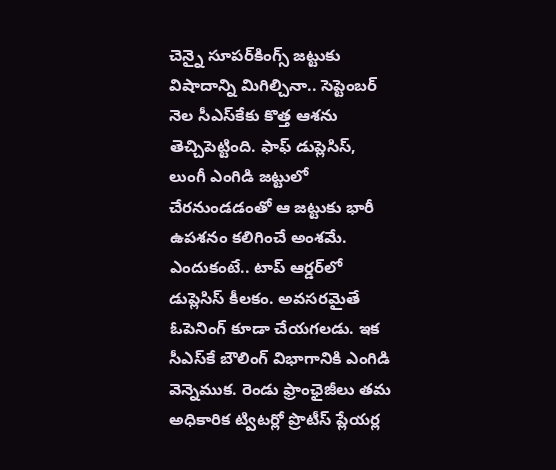చెన్నై సూపర్‌కింగ్స్ జట్టుకు విషాదాన్ని మిగిల్చినా.. సెప్టెంబర్ నెల సీఎస్‌కేకు కొత్త ఆశను తెచ్చిపెట్టింది. ఫాఫ్ డుప్లెసిస్‌, లుంగీ ఎంగిడి జట్టులో చేరనుండడంతో ఆ జట్టుకు భారీ ఉపశనం కలిగించే అంశమే. ఎందుకంటే.. టాప్ ఆర్డర్‌లో డుప్లెసిస్‌ కీలకం. అవసరమైతే ఓపెనింగ్ కూడా చేయగలడు. ఇక సీఎస్‌కే బౌలింగ్ విభాగానికి ఎంగిడి వెన్నెముక. రెండు ఫ్రాంఛైజీలు తమ అధికారిక ట్విటర్లో ప్రొటీస్‌ ప్లేయర్ల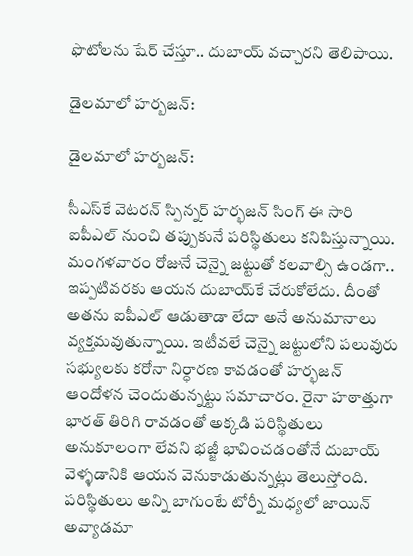ఫొటోలను షేర్‌ చేస్తూ.. దుబాయ్ వచ్చారని తెలిపాయి.

డైలమాలో హర్బజన్:

డైలమాలో హర్బజన్:

సీఎస్‌కే వెటరన్‌ స్పిన్నర్‌ హర్భజన్ ‌సింగ్‌ ఈ సారి ఐపీఎల్‌ నుంచి తప్పుకునే పరిస్థితులు కనిపిస్తున్నాయి. మంగళవారం రోజునే చెన్నై జట్టుతో కలవాల్సి ఉండగా.. ఇప్పటివరకు ఆయన దుబాయ్‌కే చేరుకోలేదు. దీంతో అతను ఐపీఎల్ ఆడుతాడా లేదా అనే అనుమానాలు వ్యక్తమవుతున్నాయి. ఇటీవలే చెన్నై జట్టులోని పలువురు సభ్యులకు కరోనా నిర్ధారణ కావడంతో హర్భజన్‌ ఆందోళన చెందుతున్నట్టు సమాచారం. రైనా హఠాత్తుగా భారత్ తిరిగి రావడంతో అక్కడి పరిస్థితులు అనుకూలంగా లేవని భజ్జీ భావించడంతోనే దుబాయ్ వెళ్ళడానికి ఆయన వెనుకాడుతున్నట్లు తెలుస్తోంది. పరిస్థితులు అన్ని బాగుంటే టోర్నీ మధ్యలో జాయిన్ అవ్యాడమా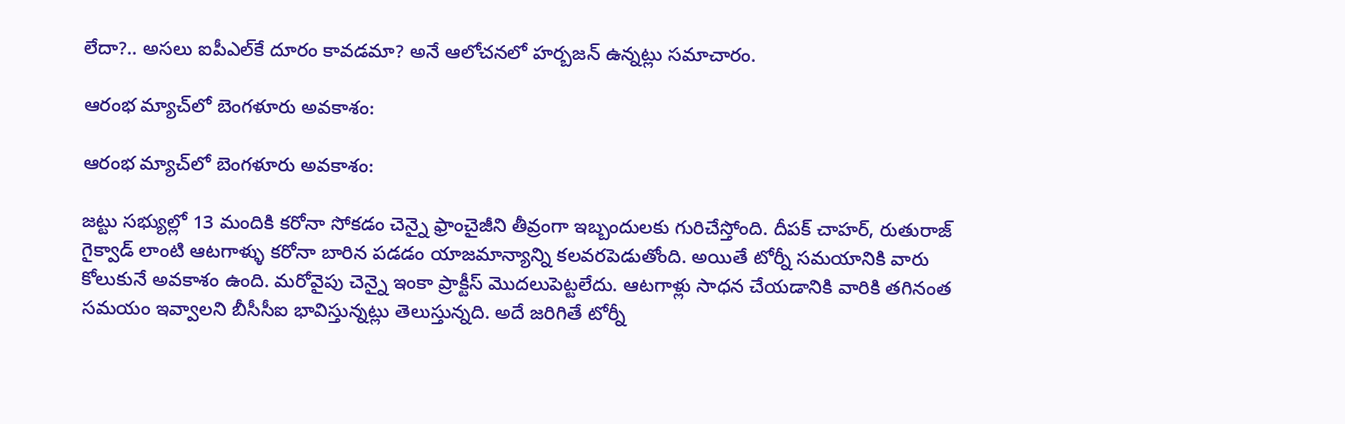లేదా?.. అసలు ఐపీఎల్‌కే దూరం కావడమా? అనే ఆలోచనలో హర్బజన్ ఉన్నట్లు సమాచారం.

ఆరంభ మ్యాచ్‌లో బెంగళూరు అవకాశం:

ఆరంభ మ్యాచ్‌లో బెంగళూరు అవకాశం:

జట్టు సభ్యుల్లో 13 మందికి కరోనా సోకడం చెన్నై ఫ్రాంచైజీని తీవ్రంగా ఇబ్బందులకు గురిచేస్తోంది. దీపక్‌ చాహర్‌, రుతురాజ్‌ గైక్వాడ్‌ లాంటి ఆటగాళ్ళు కరోనా బారిన పడడం యాజమాన్యాన్ని కలవరపెడుతోంది. అయితే టోర్నీ సమయానికి వారు కోలుకునే అవకాశం ఉంది. మరోవైపు చెన్నై ఇంకా ప్రాక్టీస్‌ మొదలుపెట్టలేదు. ఆటగాళ్లు సాధన చేయడానికి వారికి తగినంత సమయం ఇవ్వాలని బీసీసీఐ భావిస్తున్నట్లు తెలుస్తున్నది. అదే జరిగితే టోర్నీ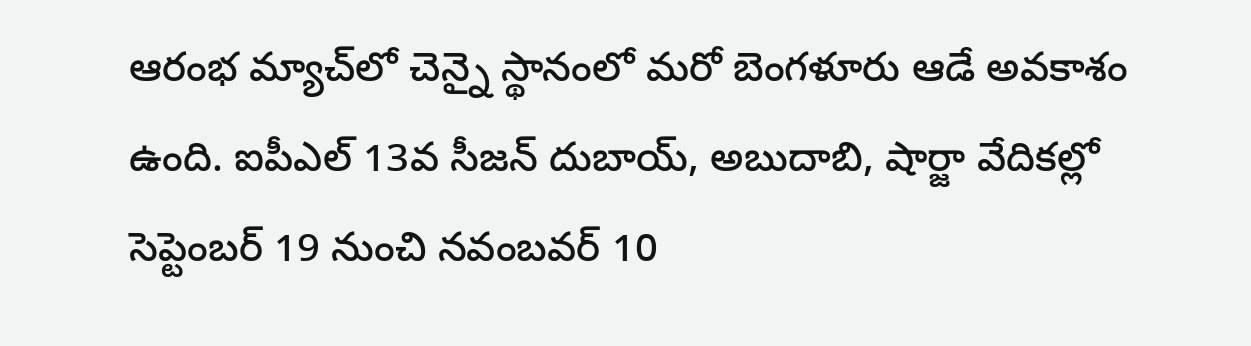ఆరంభ మ్యాచ్‌లో చెన్నై స్థానంలో మరో బెంగళూరు ఆడే అవకాశం ఉంది. ఐపీఎల్‌ 13వ సీజన్‌ దుబాయ్‌, అబుదాబి, షార్జా వేదికల్లో సెప్టెంబర్‌ 19 నుంచి నవంబవర్‌ 10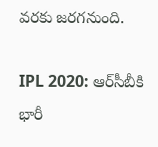వరకు జరగనుంది.

IPL 2020: ఆర్‌సీబీకి భారీ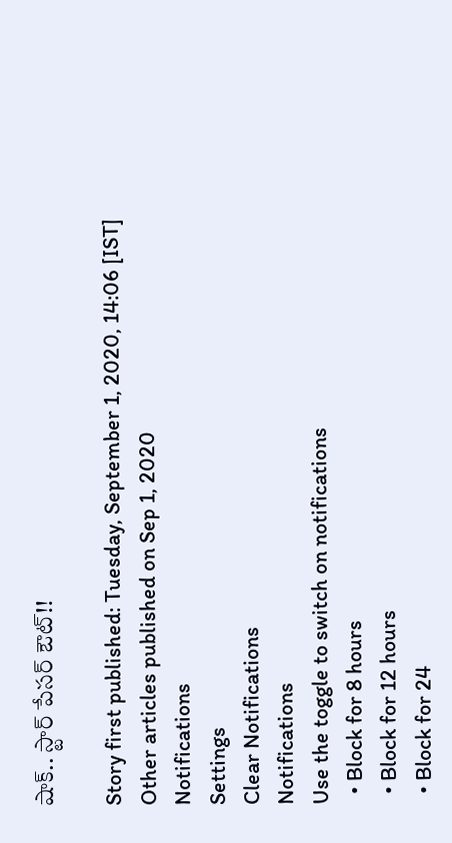షాక్.. స్టార్ పేసర్ ఔట్!!

Story first published: Tuesday, September 1, 2020, 14:06 [IST]
Other articles published on Sep 1, 2020
Notifications
Settings
Clear Notifications
Notifications
Use the toggle to switch on notifications
  • Block for 8 hours
  • Block for 12 hours
  • Block for 24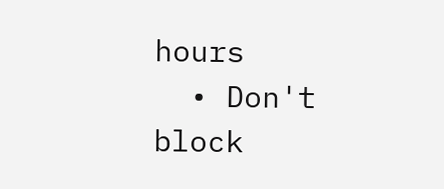hours
  • Don't block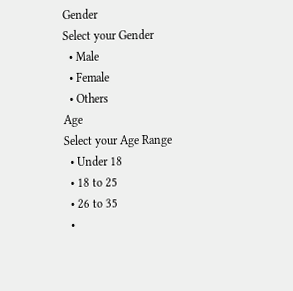Gender
Select your Gender
  • Male
  • Female
  • Others
Age
Select your Age Range
  • Under 18
  • 18 to 25
  • 26 to 35
  •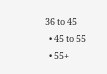36 to 45
  • 45 to 55
  • 55+